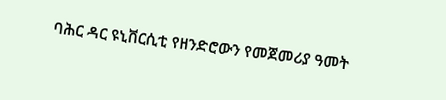ባሕር ዳር ዩኒቨርሲቲ የዘንድሮውን የመጀመሪያ ዓመት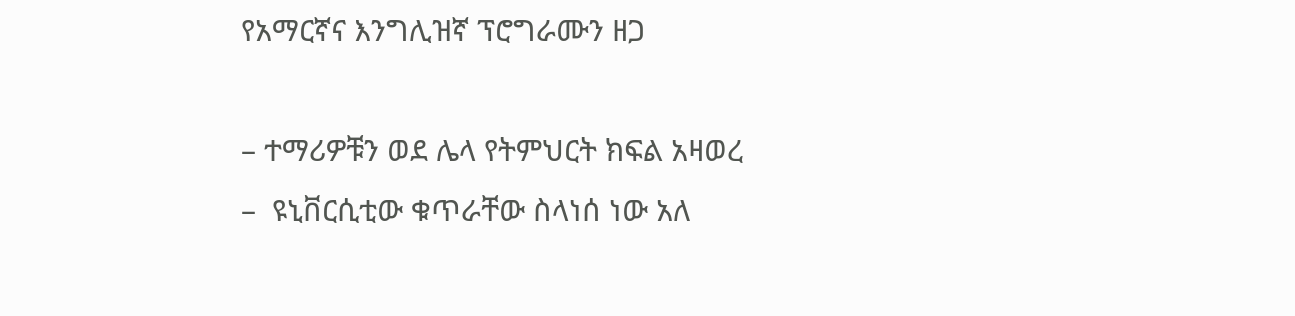የአማርኛና እንግሊዝኛ ፕሮግራሙን ዘጋ

– ተማሪዎቹን ወደ ሌላ የትምህርት ክፍል አዛወረ
–  ዩኒቨርሲቲው ቁጥራቸው ስላነሰ ነው አለ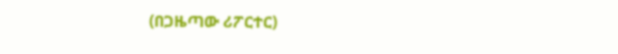(በጋዜጣው ሪፖርተር)